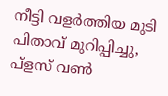നീട്ടി വളർത്തിയ മുടി പിതാവ് മുറിപ്പിച്ചു, പ്ളസ് വൺ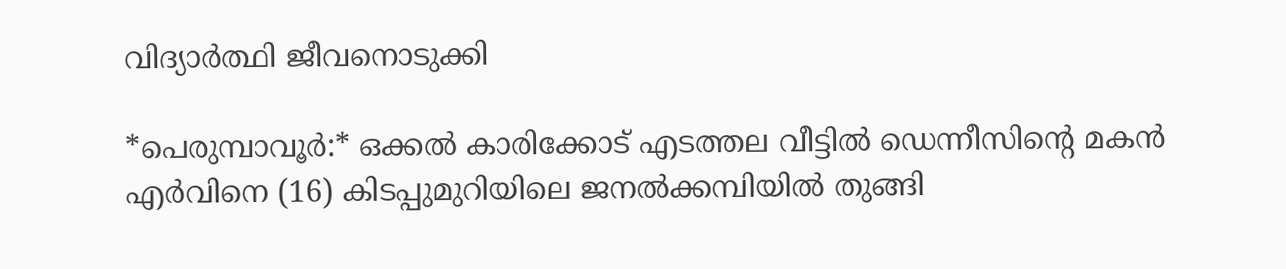വിദ്യാർത്ഥി ജീവനൊടുക്കി

*പെരുമ്പാവൂർ:* ഒക്കൽ കാരിക്കോട് എടത്തല വീട്ടിൽ ഡെന്നീസിന്റെ മകൻ എർവിനെ (16) കിടപ്പുമുറിയിലെ ജനൽക്കമ്പിയിൽ തുങ്ങി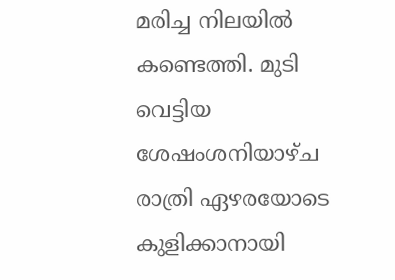മരിച്ച നിലയിൽ കണ്ടെത്തി. മുടി വെട്ടിയ ശേഷംശനിയാഴ്ച രാത്രി ഏഴരയോടെ കുളിക്കാനായി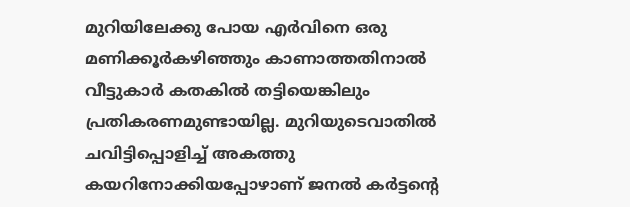മുറിയിലേക്കു പോയ എർവിനെ ഒരു മണിക്കൂർകഴിഞ്ഞും കാണാത്തതിനാൽ വീട്ടുകാർ കതകിൽ തട്ടിയെങ്കിലും പ്രതികരണമുണ്ടായില്ല. മുറിയുടെവാതിൽ ചവിട്ടിപ്പൊളിച്ച് അകത്തു കയറിനോക്കിയപ്പോഴാണ് ജനൽ കർട്ടന്റെ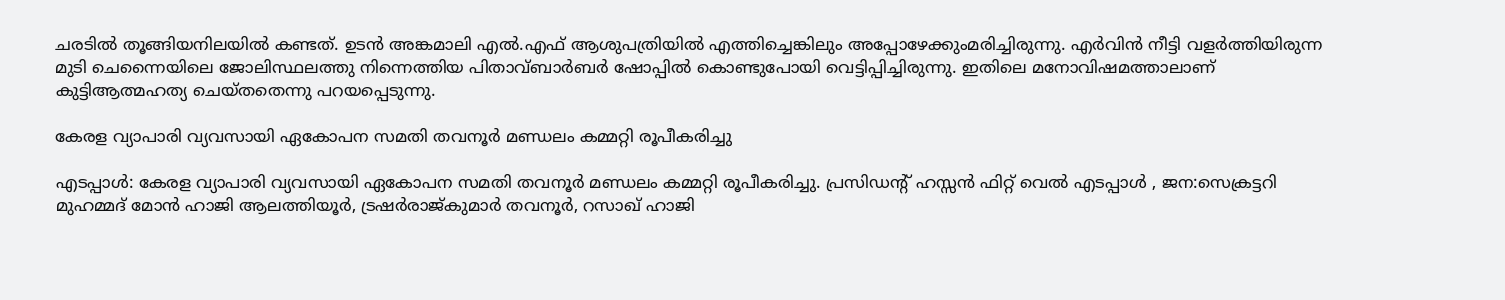ചരടിൽ തൂങ്ങിയനിലയിൽ കണ്ടത്. ഉടൻ അങ്കമാലി എൽ.എഫ് ആശുപത്രിയിൽ എത്തിച്ചെങ്കിലും അപ്പോഴേക്കുംമരിച്ചിരുന്നു. എർവിൻ നീട്ടി വളർത്തിയിരുന്ന മുടി ചെന്നൈയിലെ ജോലിസ്ഥലത്തു നിന്നെത്തിയ പിതാവ്ബാർബർ ഷോപ്പിൽ കൊണ്ടുപോയി വെട്ടിപ്പിച്ചിരുന്നു. ഇതിലെ മനോവിഷമത്താലാണ് കുട്ടിആത്മഹത്യ ചെയ്‌തതെന്നു പറയപ്പെടുന്നു.

കേരള വ്യാപാരി വ്യവസായി ഏകോപന സമതി തവനൂർ മണ്ഡലം കമ്മറ്റി രൂപീകരിച്ചു

എടപ്പാൾ: കേരള വ്യാപാരി വ്യവസായി ഏകോപന സമതി തവനൂർ മണ്ഡലം കമ്മറ്റി രൂപീകരിച്ചു. പ്രസിഡന്റ് ഹസ്സൻ ഫിറ്റ് വെൽ എടപ്പാൾ , ജന:സെക്രട്ടറി മുഹമ്മദ് മോൻ ഹാജി ആലത്തിയൂർ, ട്രഷർരാജ്കുമാർ തവനൂർ, റസാഖ് ഹാജി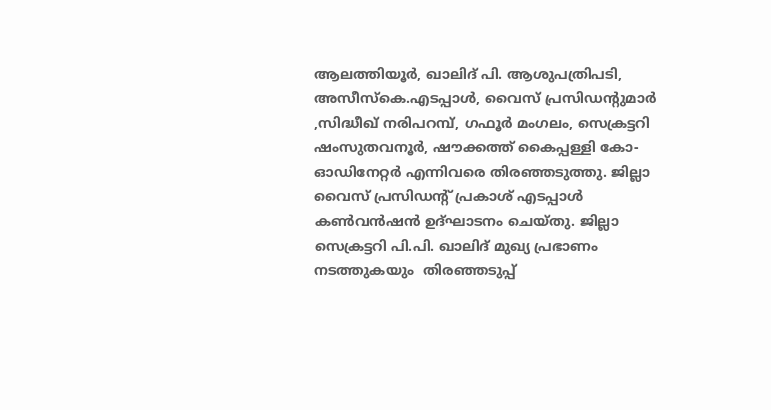ആലത്തിയൂർ, ഖാലിദ് പി. ആശുപത്രിപടി, അസീസ്കെ.എടപ്പാൾ, വൈസ് പ്രസിഡന്റുമാർ ,സിദ്ധീഖ് നരിപറമ്പ്, ഗഫൂർ മംഗലം, സെക്രട്ടറി ഷംസുതവനൂർ, ഷൗക്കത്ത് കൈപ്പള്ളി കോ-ഓഡിനേറ്റർ എന്നിവരെ തിരഞ്ഞടുത്തു. ജില്ലാ വൈസ് പ്രസിഡന്റ് പ്രകാശ് എടപ്പാൾ കൺവൻഷൻ ഉദ്ഘാടനം ചെയ്തു. ജില്ലാ സെക്രട്ടറി പി.പി. ഖാലിദ് മുഖ്യ പ്രഭാണം നടത്തുകയും  തിരഞ്ഞടുപ്പ്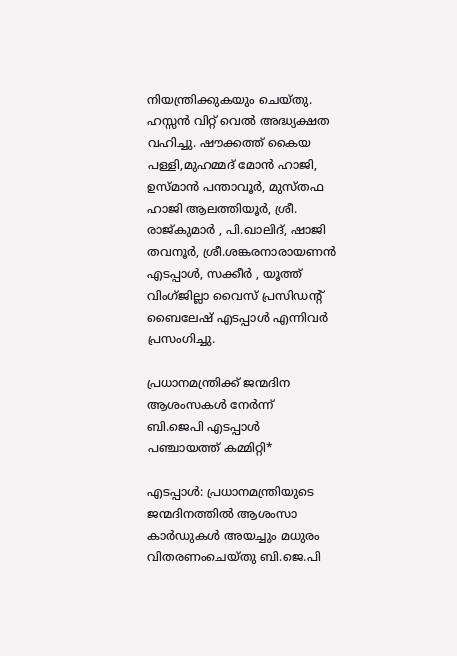നിയന്ത്രിക്കുകയും ചെയ്തു. ഹസ്സൻ വിറ്റ് വെൽ അദ്ധ്യക്ഷത വഹിച്ചു. ഷൗക്കത്ത് കൈയ പള്ളി,മുഹമ്മദ് മോൻ ഹാജി, ഉസ്മാൻ പന്താവൂർ, മുസ്തഫ ഹാജി ആലത്തിയൂർ, ശ്രീ. രാജ്കുമാർ , പി.ഖാലിദ്, ഷാജി തവനൂർ, ശ്രീ.ശങ്കരനാരായണൻ എടപ്പാൾ, സക്കീർ , യൂത്ത് വിംഗ്ജില്ലാ വൈസ് പ്രസിഡന്റ് ബൈലേഷ് എടപ്പാൾ എന്നിവർ പ്രസംഗിച്ചു.

പ്രധാനമന്ത്രിക്ക് ജന്മദിന ആശംസകൾ നേർന്ന്  ബി.ജെപി എടപ്പാൾ പഞ്ചായത്ത് കമ്മിറ്റി*

എടപ്പാൾ: പ്രധാനമന്ത്രിയുടെ ജന്മദിനത്തിൽ ആശംസാ കാർഡുകൾ അയച്ചും മധുരം വിതരണംചെയ്തു ബി.ജെ.പി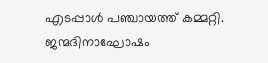എടപ്പാൾ പഞ്ചായത്ത് കമ്മറ്റി. ജന്മദിനാഘോഷം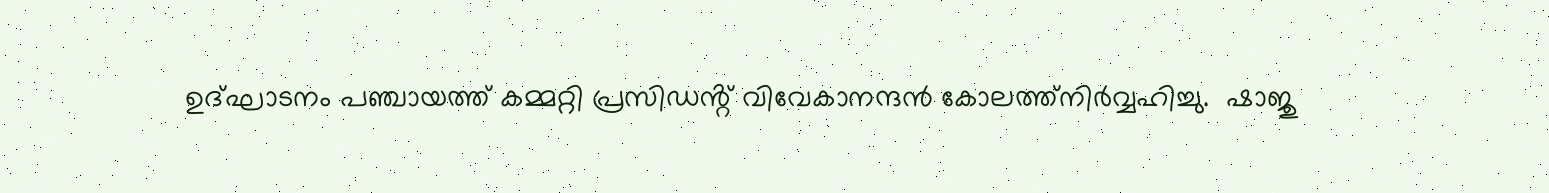ഉദ്ഘാടനം പഞ്ചായത്ത് കമ്മറ്റി പ്രസിഡൻ്റ് വിവേകാനന്ദൻ കോലത്ത്നിർവ്വഹിച്ചു.  ഷാജു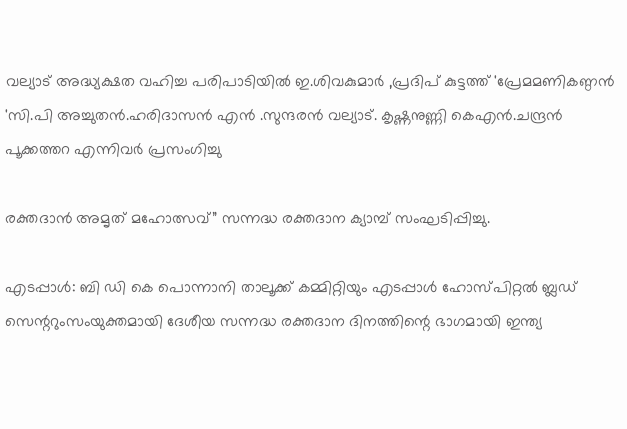വല്യാട് അദ്ധ്യക്ഷത വഹിച്ച പരിപാടിയിൽ ഇ.ശിവകുമാർ ,പ്രദിപ് കുട്ടത്ത് 'പ്രേമമണികണ്ഠൻ 'സി.പി അച്ചുതൻ.ഹരിദാസൻ എൻ .സുന്ദരൻ വല്യാട്. കൃഷ്ണനുണ്ണി കെഎൻ.ചന്ദ്രൻ പൂക്കത്തറ എന്നിവർ പ്രസംഗിച്ചു

രക്തദാൻ അമൃത് മഹോത്സവ്” സന്നദ്ധ രക്തദാന ക്യാമ്പ് സംഘടിപ്പിച്ചു.

എടപ്പാൾ: ബി ഡി കെ പൊന്നാനി താലൂക്ക് കമ്മിറ്റിയും എടപ്പാൾ ഹോസ്പിറ്റൽ ബ്ലഡ് സെന്ററുംസംയുക്തമായി ദേശീയ സന്നദ്ധ രക്തദാന ദിനത്തിന്റെ ഭാഗമായി ഇന്ത്യ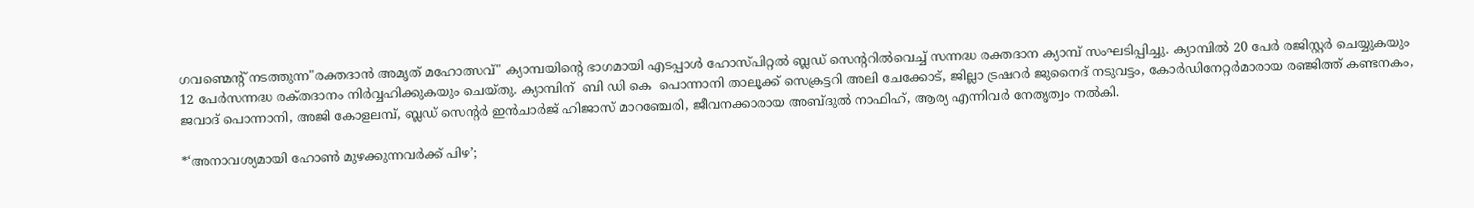ഗവണ്മെന്റ് നടത്തുന്ന"രക്തദാൻ അമൃത് മഹോത്സവ്" ക്യാമ്പയിന്റെ ഭാഗമായി എടപ്പാൾ ഹോസ്പിറ്റൽ ബ്ലഡ് സെന്ററിൽവെച്ച് സന്നദ്ധ രക്തദാന ക്യാമ്പ് സംഘടിപ്പിച്ചു. ക്യാമ്പിൽ 20 പേർ രജിസ്റ്റർ ചെയ്യുകയും 12 പേർസന്നദ്ധ രക്‌തദാനം നിർവ്വഹിക്കുകയും ചെയ്തു. ക്യാമ്പിന്  ബി ഡി കെ  പൊന്നാനി താലൂക്ക് സെക്രട്ടറി അലി ചേക്കോട്, ജില്ലാ ട്രഷറര്‍ ജുനൈദ് നടുവട്ടം, കോർഡിനേറ്റർമാരായ രഞ്ജിത്ത് കണ്ടനകം, ജവാദ് പൊന്നാനി, അജി കോളലമ്പ്, ബ്ലഡ് സെന്റർ ഇൻചാർജ് ഹിജാസ് മാറഞ്ചേരി, ജീവനക്കാരായ അബ്ദുൽ നാഫിഹ്, ആര്യ എന്നിവർ നേതൃത്വം നൽകി.

*‘അനാവശ്യമായി ഹോണ്‍ മുഴക്കുന്നവർക്ക് പിഴ’;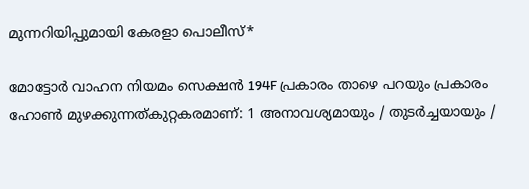മുന്നറിയിപ്പുമായി കേരളാ പൊലീസ്*

മോട്ടോർ വാഹന നിയമം സെക്ഷൻ 194F പ്രകാരം താഴെ പറയും പ്രകാരം ഹോൺ മുഴക്കുന്നത്കുറ്റകരമാണ്: 1 അനാവശ്യമായും / തുടർച്ചയായും /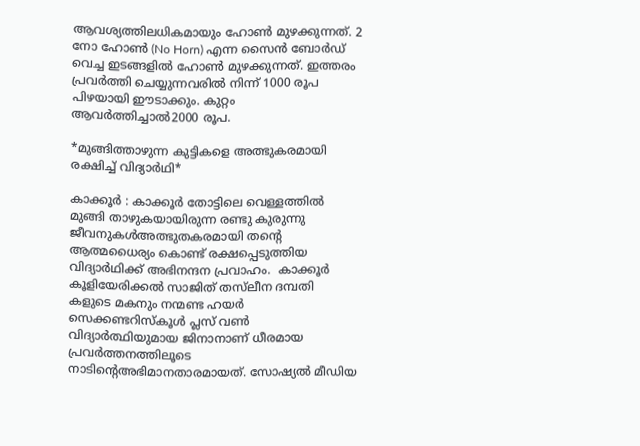ആവശ്യത്തിലധികമായും ഹോൺ മുഴക്കുന്നത്. 2 നോ ഹോൺ (No Horn) എന്ന സൈൻ ബോർഡ് വെച്ച ഇടങ്ങളിൽ ഹോൺ മുഴക്കുന്നത്. ഇത്തരം പ്രവർത്തി ചെയ്യുന്നവരിൽ നിന്ന് 1000 രൂപ പിഴയായി ഈടാക്കും. കുറ്റം ആവർത്തിച്ചാൽ2000 രൂപ.

*മുങ്ങിത്താഴുന്ന കുട്ടികളെ അത്ഭുകരമായി രക്ഷിച്ച് വിദ്യാർഥി*

കാക്കൂർ : കാക്കൂർ തോട്ടിലെ വെള്ളത്തിൽ മുങ്ങി താഴുകയായിരുന്ന രണ്ടു കുരുന്നു ജീവനുകൾഅത്ഭുതകരമായി തന്റെ ആത്മധൈര്യം കൊണ്ട് രക്ഷപ്പെടുത്തിയ വിദ്യാർഥിക്ക് അഭിനന്ദന പ്രവാഹം.  കാക്കൂർ കൂളിയേരിക്കൽ സാജിത് തസ്‌ലീന ദമ്പതി കളുടെ മകനും നന്മണ്ട ഹയർ സെക്കണ്ടറിസ്കൂൾ പ്ലസ് വൺ വിദ്യാർത്ഥിയുമായ ജിനാനാണ് ധീരമായ പ്രവർത്തനത്തിലൂടെ നാടിന്റെഅഭിമാനതാരമായത്. സോഷ്യൽ മീഡിയ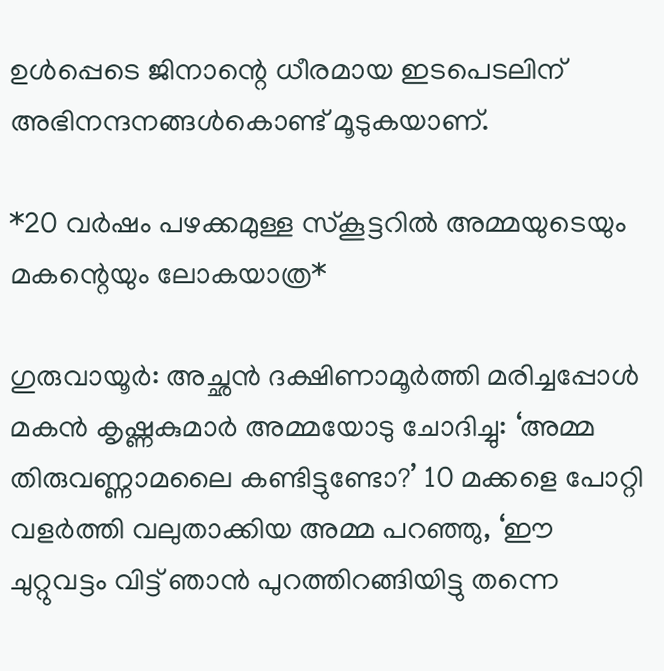ഉൾപ്പെടെ ജിനാന്റെ ധീരമായ ഇടപെടലിന് അഭിനന്ദനങ്ങൾകൊണ്ട് മൂടുകയാണ്.

*20 വർഷം പഴക്കമുള്ള സ്കൂട്ടറിൽ അമ്മയുടെയും മകന്റെയും ലോകയാത്ര*

ഗുരുവായൂർ: അച്ഛൻ ദക്ഷിണാമൂർത്തി മരിച്ചപ്പോൾ മകൻ കൃഷ്ണകുമാർ അമ്മയോടു ചോദിച്ചു: ‘അമ്മ തിരുവണ്ണാമലൈ കണ്ടിട്ടുണ്ടോ?’ 10 മക്കളെ പോറ്റി വളർത്തി വലുതാക്കിയ അമ്മ പറഞ്ഞു, ‘ഈ ചുറ്റുവട്ടം വിട്ട് ഞാൻ പുറത്തിറങ്ങിയിട്ടു തന്നെ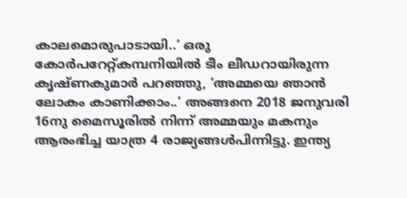കാലമൊരുപാടായി..’ ഒരു കോർപറേറ്റ്കമ്പനിയിൽ ടീം ലീഡറായിരുന്ന കൃഷ്ണകുമാർ പറഞ്ഞു, ‘അമ്മയെ ഞാൻ ലോകം കാണിക്കാം..’ അങ്ങനെ 2018 ജനുവരി 16നു മൈസൂരിൽ നിന്ന് അമ്മയും മകനും ആരംഭിച്ച യാത്ര 4 രാജ്യങ്ങൾപിന്നിട്ടു. ഇന്ത്യ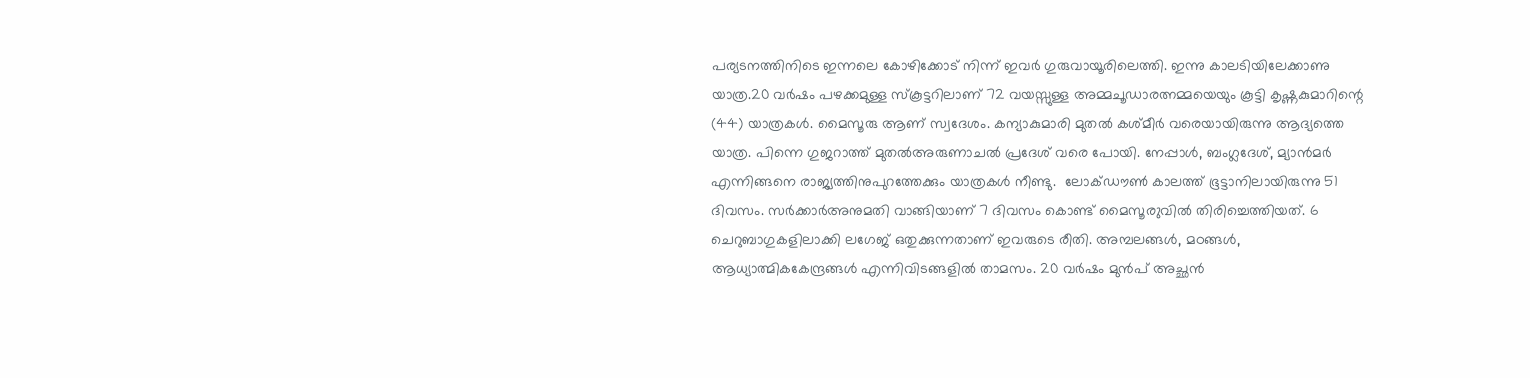പര്യടനത്തിനിടെ ഇന്നലെ കോഴിക്കോട് നിന്ന് ഇവർ ഗുരുവായൂരിലെത്തി. ഇന്നു കാലടിയിലേക്കാണു യാത്ര.20 വർഷം പഴക്കമുള്ള സ്കൂട്ടറിലാണ് 72 വയസ്സുള്ള അമ്മചൂഡാരത്നമ്മയെയും കൂട്ടി കൃഷ്ണകുമാറിന്റെ (44) യാത്രകൾ. മൈസൂരു ആണ് സ്വദേശം. കന്യാകുമാരി മുതൽ കശ്മീർ വരെയായിരുന്നു ആദ്യത്തെ യാത്ര. പിന്നെ ഗുജറാത്ത് മുതൽഅരുണാചൽ പ്രദേശ് വരെ പോയി. നേപ്പാൾ, ബംഗ്ലദേശ്, മ്യാൻമർ എന്നിങ്ങനെ രാജ്യത്തിനുപുറത്തേക്കും യാത്രകൾ നീണ്ടു.  ലോക്ഡൗൺ കാലത്ത് ഭൂട്ടാനിലായിരുന്നു 51 ദിവസം. സർക്കാർഅനുമതി വാങ്ങിയാണ് 7 ദിവസം കൊണ്ട് മൈസൂര‍ുവിൽ തിരിച്ചെത്തിയത്. 6 ചെറുബാഗുകളിലാക്കി ലഗേജ് ഒതുക്കുന്നതാണ് ഇവരുടെ രീതി. അമ്പലങ്ങൾ, മഠങ്ങൾ, ആധ്യാത്മികകേന്ദ്രങ്ങൾ എന്നിവിടങ്ങളിൽ താമസം. 20 വർഷം മുൻപ് അച്ഛൻ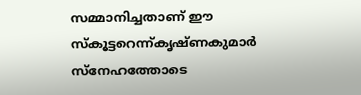സമ്മാനിച്ചതാണ് ഈ സ്കൂട്ടറെന്ന്കൃഷ്ണകുമാർ സ്നേഹത്തോടെ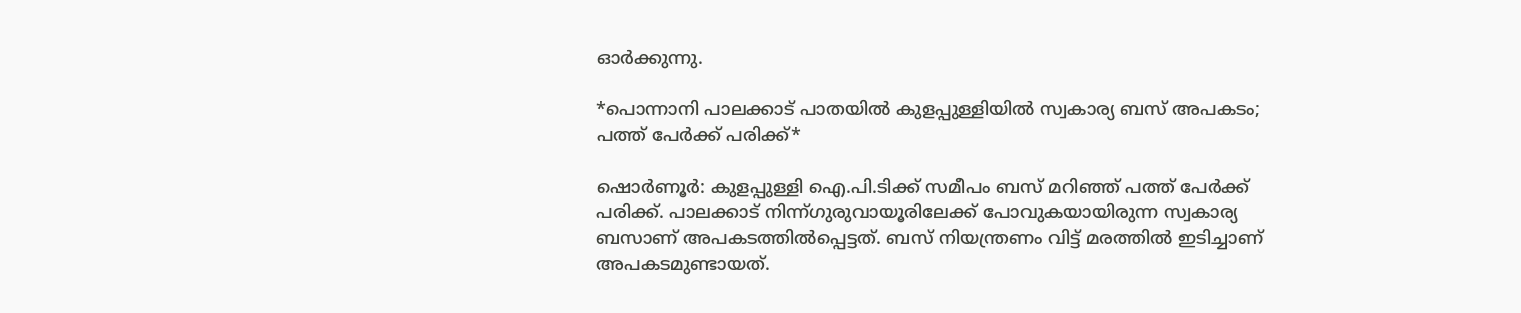ഓർക്കുന്നു.

*പൊന്നാനി പാലക്കാട് പാതയിൽ കുളപ്പുള്ളിയിൽ സ്വകാര്യ ബസ് അപകടം; പത്ത് പേർക്ക് പരിക്ക്*

ഷൊർണൂർ: കുളപ്പുള്ളി ഐ.പി.ടിക്ക് സമീപം ബസ് മറിഞ്ഞ് പത്ത് പേര്‍ക്ക് പരിക്ക്. പാലക്കാട് നിന്ന്ഗുരുവായൂരിലേക്ക് പോവുകയായിരുന്ന സ്വകാര്യ ബസാണ് അപകടത്തിൽ‍പ്പെട്ടത്. ബസ് നിയന്ത്രണം വിട്ട് മരത്തിൽ ഇടിച്ചാണ് അപകടമുണ്ടായത്.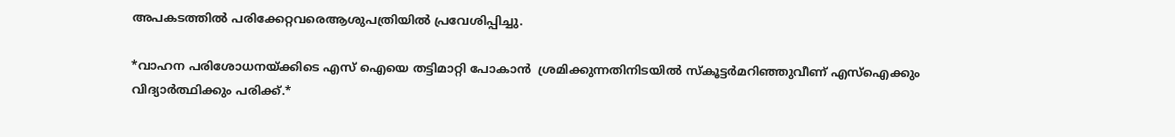അപകടത്തിൽ പരിക്കേറ്റവരെആശുപത്രിയിൽ പ്രവേശിപ്പിച്ചു.

*വാഹന പരിശോധനയ്ക്കിടെ എസ് ഐയെ തട്ടിമാറ്റി പോകാൻ  ശ്രമിക്കുന്നതിനിടയിൽ സ്കൂട്ടർമറിഞ്ഞുവീണ് എസ്ഐക്കും വിദ്യാർത്ഥിക്കും പരിക്ക്.*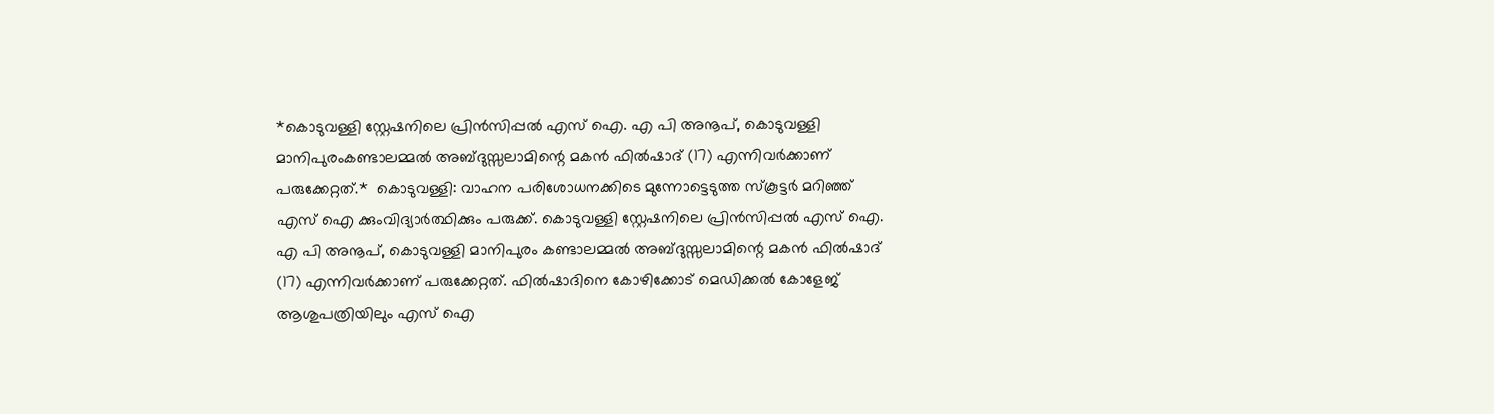*കൊടുവള്ളി സ്റ്റേഷനിലെ പ്രിന്‍സിപ്പല്‍ എസ് ഐ. എ പി അനൂപ്, കൊടുവള്ളി മാനിപുരംകണ്ടാലമ്മല്‍ അബ്ദുസ്സലാമിന്റെ മകന്‍ ഫില്‍ഷാദ് (17) എന്നിവര്‍ക്കാണ് പരുക്കേറ്റത്.*  കൊടുവള്ളി: വാഹന പരിശോധനക്കിടെ മുന്നോട്ടെടുത്ത സ്കൂട്ടർ മറിഞ്ഞ് എസ് ഐ ക്കുംവിദ്യാർത്ഥിക്കും പരുക്ക്. കൊടുവള്ളി സ്റ്റേഷനിലെ പ്രിൻസിപ്പൽ എസ് ഐ. എ പി അനൂപ്, കൊടുവള്ളി മാനിപുരം കണ്ടാലമ്മൽ അബ്ദുസ്സലാമിന്റെ മകൻ ഫിൽഷാദ് (17) എന്നിവർക്കാണ് പരുക്കേറ്റത്. ഫിൽഷാദിനെ കോഴിക്കോട് മെഡിക്കൽ കോളേജ് ആശുപത്രിയിലും എസ് ഐ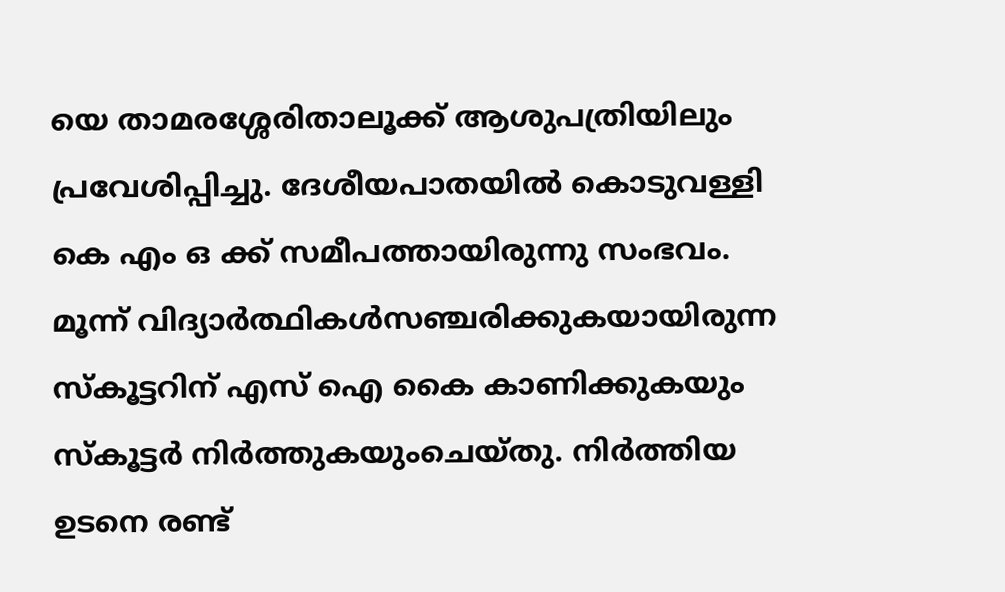യെ താമരശ്ശേരിതാലൂക്ക് ആശുപത്രിയിലും പ്രവേശിപ്പിച്ചു. ദേശീയപാതയിൽ കൊടുവള്ളി കെ എം ഒ ക്ക് സമീപത്തായിരുന്നു സംഭവം. മൂന്ന് വിദ്യാർത്ഥികൾസഞ്ചരിക്കുകയായിരുന്ന സ്കൂട്ടറിന് എസ് ഐ കൈ കാണിക്കുകയും സ്കൂട്ടർ നിർത്തുകയുംചെയ്തു. നിർത്തിയ ഉടനെ രണ്ട്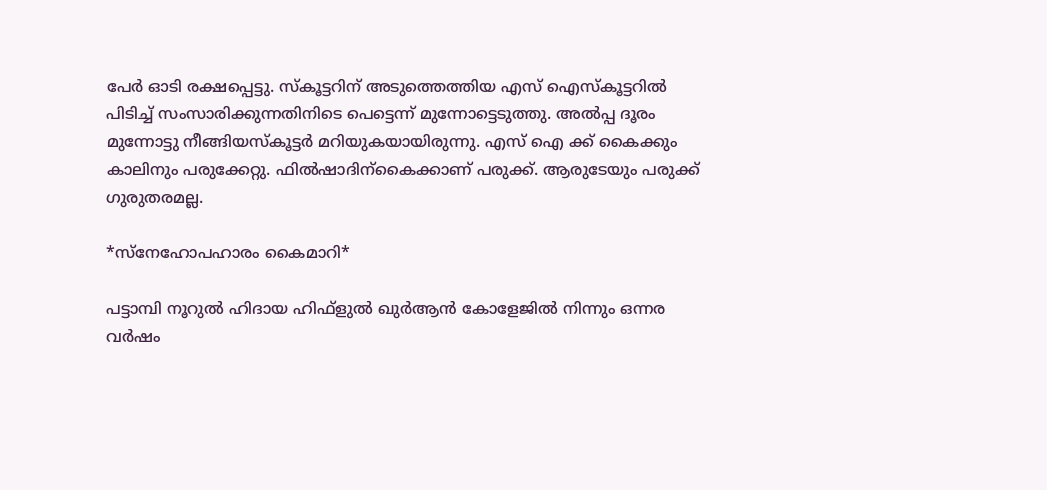പേർ ഓടി രക്ഷപ്പെട്ടു. സ്കൂട്ടറിന് അടുത്തെത്തിയ എസ് ഐസ്കൂട്ടറിൽ പിടിച്ച് സംസാരിക്കുന്നതിനിടെ പെട്ടെന്ന് മുന്നോട്ടെടുത്തു. അൽപ്പ ദൂരം മുന്നോട്ടു നീങ്ങിയസ്കൂട്ടർ മറിയുകയായിരുന്നു. എസ് ഐ ക്ക് കൈക്കും കാലിനും പരുക്കേറ്റു. ഫിൽഷാദിന്കൈക്കാണ് പരുക്ക്. ആരുടേയും പരുക്ക് ഗുരുതരമല്ല.

*സ്നേഹോപഹാരം കൈമാറി*

പട്ടാമ്പി നൂറുൽ ഹിദായ ഹിഫ്ളുൽ ഖുര്‍ആന്‍ കോളേജിൽ നിന്നും ഒന്നര വര്‍ഷം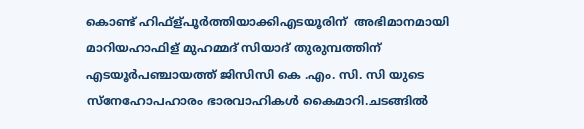കൊണ്ട് ഹിഫ്ള്പൂർത്തിയാക്കിഎടയൂരിന്  അഭിമാനമായി മാറിയഹാഫിള് മുഹമ്മദ് സിയാദ് തുരുമ്പത്തിന് എടയൂര്‍പഞ്ചായത്ത് ജിസിസി കെ .എം. സി. സി യുടെ സ്നേഹോപഹാരം ഭാരവാഹികള്‍ കൈമാറി.ചടങ്ങിൽ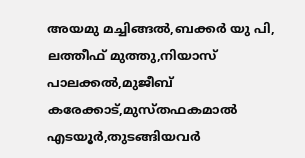അയമു മച്ചിങ്ങൽ,ബക്കർ യു പി, ലത്തീഫ് മുത്തു,നിയാസ് പാലക്കൽ,മുജീബ് കരേക്കാട്,മുസ്തഫകമാല്‍ എടയൂര്‍,തുടങ്ങിയവര്‍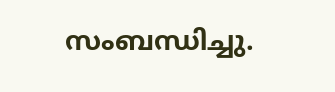സംബന്ധിച്ചു.